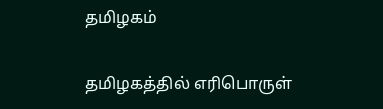தமிழகம்

தமிழகத்தில் எரிபொருள்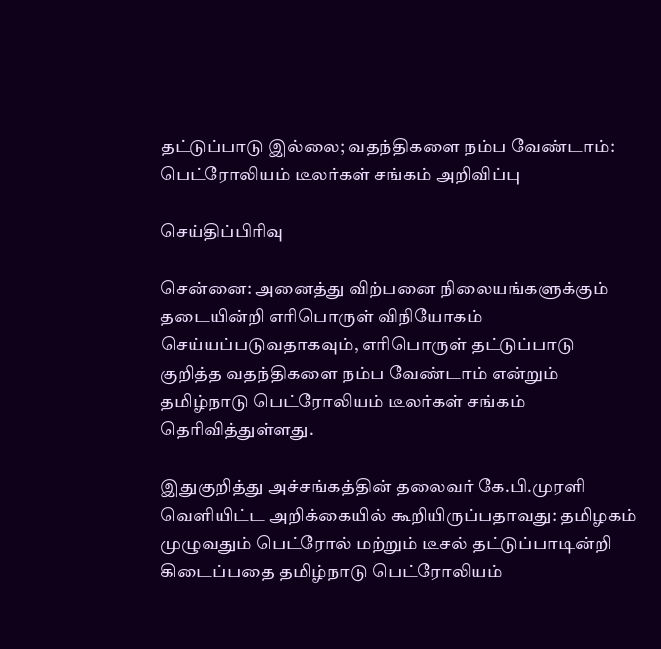தட்டுப்பாடு இல்லை; வதந்திகளை நம்ப வேண்டாம்: பெட்ரோலியம் டீலர்கள் சங்கம் அறிவிப்பு

செய்திப்பிரிவு

சென்னை: அனைத்து விற்பனை நிலையங்களுக்கும் தடையின்றி எரிபொருள் விநியோகம் செய்யப்படுவதாகவும், எரிபொருள் தட்டுப்பாடு குறித்த வதந்திகளை நம்ப வேண்டாம் என்றும் தமிழ்நாடு பெட்ரோலியம் டீலர்கள் சங்கம் தெரிவித்துள்ளது.

இதுகுறித்து அச்சங்கத்தின் தலைவர் கே.பி.முரளி வெளியிட்ட அறிக்கையில் கூறியிருப்பதாவது: தமிழகம் முழுவதும் பெட்ரோல் மற்றும் டீசல் தட்டுப்பாடின்றி கிடைப்பதை தமிழ்நாடு பெட்ரோலியம்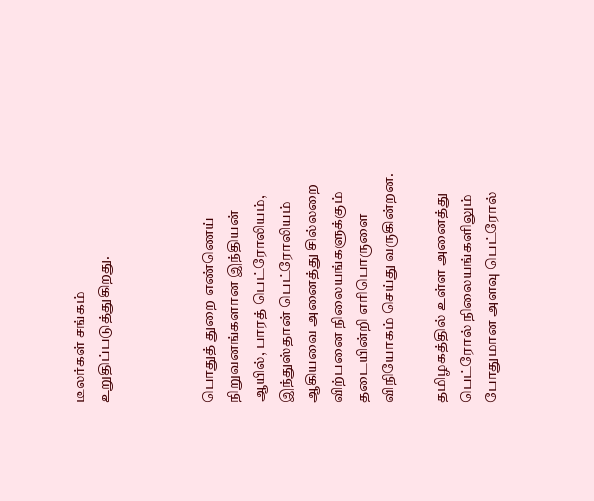டீலர்கள் சங்கம் உறுதிப்படுத்துகிறது.



பொதுத் துறை எண்ணெய் நிறுவனங்களான இந்தியன் ஆயில், பாரத் பெட்ரோலியம், இந்துஸ்தான் பெட்ரோலியம் ஆகியவை அனைத்து சில்லறை விற்பனை நிலையங்களுக்கும் தடையின்றி எரிபொருளை விநியோகம் செய்து வருகின்றன.

தமிழகத்தில் உள்ள அனைத்து பெட்ரோல் நிலையங்களிலும் போதுமான அளவு பெட்ரோல்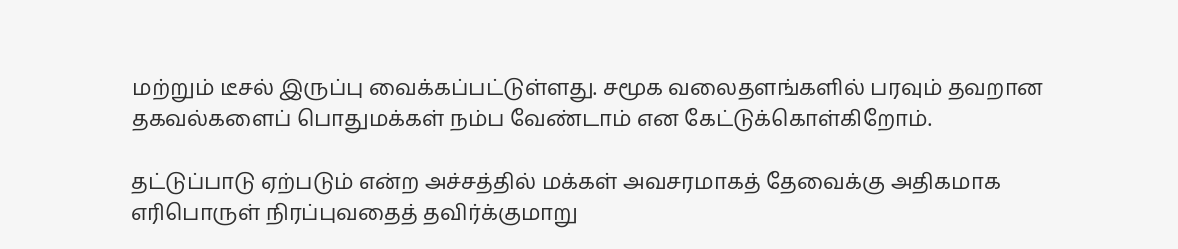மற்றும் டீசல் இருப்பு வைக்கப்பட்டுள்ளது. சமூக வலைதளங்களில் பரவும் தவறான தகவல்களைப் பொதுமக்கள் நம்ப வேண்டாம் என கேட்டுக்கொள்கிறோம்.

தட்டுப்பாடு ஏற்படும் என்ற அச்சத்தில் மக்கள் அவசரமாகத் தேவைக்கு அதிகமாக எரிபொருள் நிரப்புவதைத் தவிர்க்குமாறு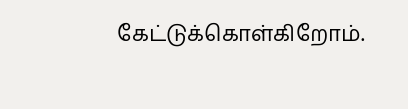கேட்டுக்கொள்கிறோம்.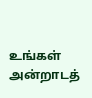உங்கள் அன்றாடத்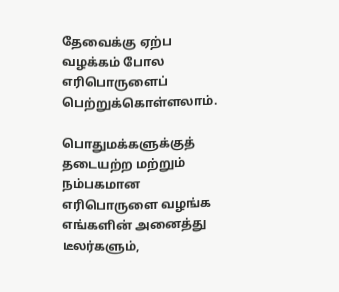தேவைக்கு ஏற்ப வழக்கம் போல எரிபொருளைப் பெற்றுக்கொள்ளலாம்.

பொதுமக்களுக்குத் தடையற்ற மற்றும் நம்பகமான எரிபொருளை வழங்க எங்களின் அனைத்து டீலர்களும்,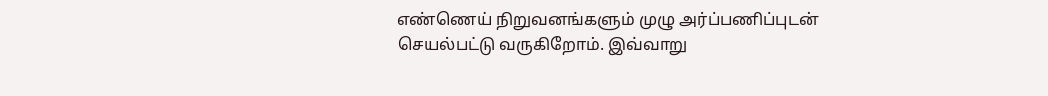எண்ணெய் நிறுவனங்களும் முழு அர்ப்பணிப்புடன் செயல்பட்டு வருகிறோம். இவ்வாறு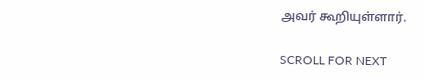அவர் கூறியுள்ளார்.

SCROLL FOR NEXT